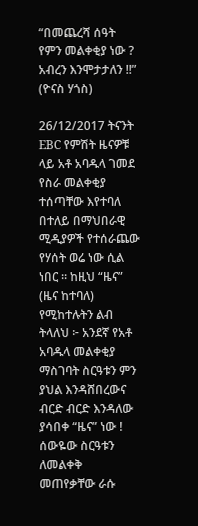“በመጨረሻ ሰዓት የምን መልቀቂያ ነው ? አብረን እንሞታታለን !!” (ዮናስ ሃጎስ)

26/12/2017 ትናንት EBC የምሽት ዜናዎቹ ላይ አቶ አባዱላ ገመደ የስራ መልቀቂያ ተሰጣቸው እየተባለ በተለይ በማህበራዊ ሚዲያዎች የተሰራጨው የሃሰት ወሬ ነው ሲል ነበር ። ከዚህ “ዜና” (ዜና ከተባለ) የሚከተሉትን ልብ ትላለህ ፦ አንደኛ የአቶ አባዱላ መልቀቂያ ማስገባት ስርዓቱን ምን ያህል እንዳሸበረውና ብርድ ብርድ እንዳለው ያሳበቀ “ዜና” ነው ! ሰውዬው ስርዓቱን ለመልቀቅ መጠየቃቸው ራሱ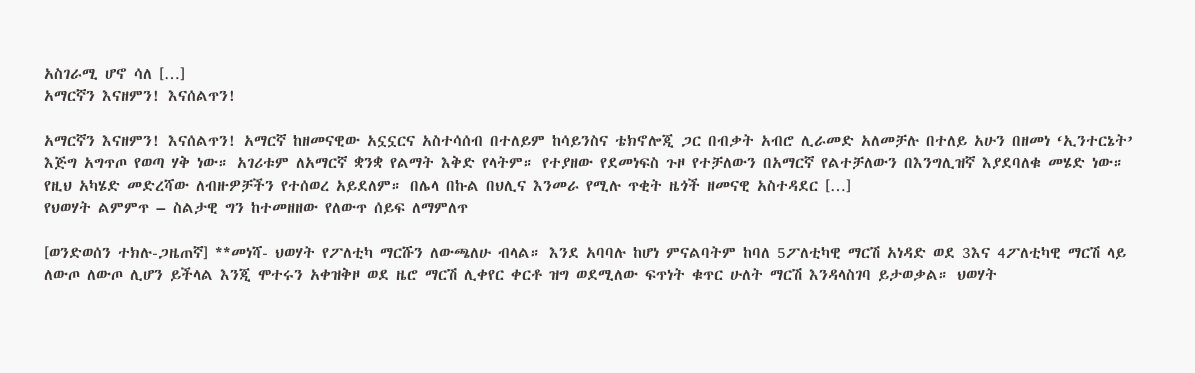አስገራሚ ሆኖ ሳለ […]
አማርኛን እናዘምን! እናሰልጥን!

አማርኛን እናዘምን! እናሰልጥን! አማርኛ ከዘመናዊው አኗኗርና አስተሳሰብ በተለይም ከሳይንስና ቴክኖሎጂ ጋር በብቃት አብሮ ሊራመድ አለመቻሉ በተለይ አሁን በዘመነ ‘ኢንተርኔት’ እጅግ አግጥጦ የወጣ ሃቅ ነው። አገሪቱም ለአማርኛ ቋንቋ የልማት እቅድ የላትም። የተያዘው የደመነፍስ ጉዞ የተቻለውን በአማርኛ የልተቻለውን በእንግሊዝኛ እያደባለቁ መሄድ ነው። የዚህ አካሄድ መድረሻው ለብዙዎቻችን የተሰወረ አይደለም። በሌላ በኩል በህሊና እንመራ የሚሉ ጥቂት ዜጎች ዘመናዊ አስተዳደር […]
የህወሃት ልምምጥ – ስልታዊ ግን ከተመዘዘው የለውጥ ሰይፍ ለማምለጥ

[ወንድወሰን ተክሉ-ጋዜጠኛ] **መነሻ- ህወሃት የፖለቲካ ማርሹን ለውጫለሁ ብላል። እንደ አባባሉ ከሆነ ምናልባትም ከባለ 5ፖለቲካዊ ማርሽ አነዳድ ወደ 3እና 4ፖለቲካዊ ማርሽ ላይ ለውጦ ለውጦ ሊሆን ይችላል እንጂ ሞተሩን አቀዝቅዞ ወደ ዜሮ ማርሽ ሊቀየር ቀርቶ ዝግ ወደሚለው ፍጥነት ቁጥር ሁለት ማርሽ እንዳላስገባ ይታወቃል። ህወሃት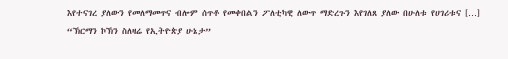እየተናገረ ያለውን የመለማመጥና ብሎም ሰጥቶ የመቀበልን ፖለቲካዊ ለውጥ ማድረጉን እየገለጸ ያለው በሁለቱ የሀገሪቱና […]
“ኽርማን ኮኽን ስለዛሬ የኢትዮጵያ ሁኔታ”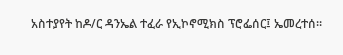አስተያየት ከዶ/ር ዳንኤል ተፈራ የኢኮኖሚክስ ፕሮፌሰር፤ ኤመረተሰ።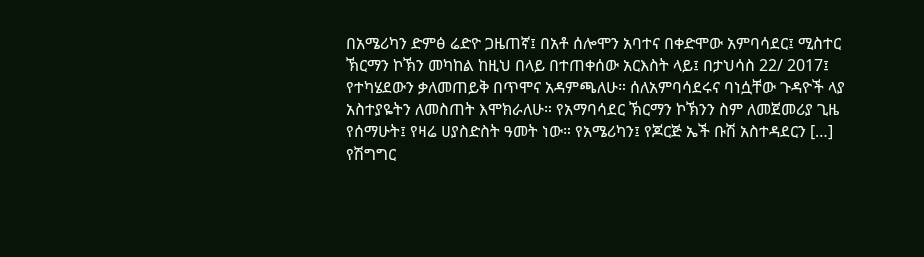በአሜሪካን ድምፅ ሬድዮ ጋዜጠኛ፤ በአቶ ሰሎሞን አባተና በቀድሞው አምባሳደር፤ ሚስተር ኽርማን ኮኽን መካከል ከዚህ በላይ በተጠቀሰው አርእስት ላይ፤ በታህሳስ 22/ 2017፤ የተካሄደውን ቃለመጠይቅ በጥሞና አዳምጫለሁ። ሰለአምባሳደሩና ባነሷቸው ጉዳዮች ላያ አስተያዬትን ለመስጠት እሞክራለሁ። የአማባሳደር ኽርማን ኮኽንን ስም ለመጀመሪያ ጊዜ የሰማሁት፤ የዛሬ ሀያስድስት ዓመት ነው። የአሜሪካን፤ የጆርጅ ኤች ቡሽ አስተዳደርን […]
የሽግግር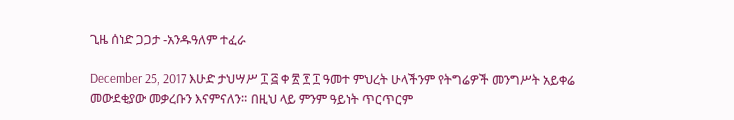ጊዜ ሰነድ ጋጋታ -አንዱዓለም ተፈራ

December 25, 2017 እሁድ ታህሣሥ ፲ ፭ ቀ ፳ ፻ ፲ ዓመተ ምህረት ሁላችንም የትግሬዎች መንግሥት አይቀሬ መውደቂያው መቃረቡን እናምናለን። በዚህ ላይ ምንም ዓይነት ጥርጥርም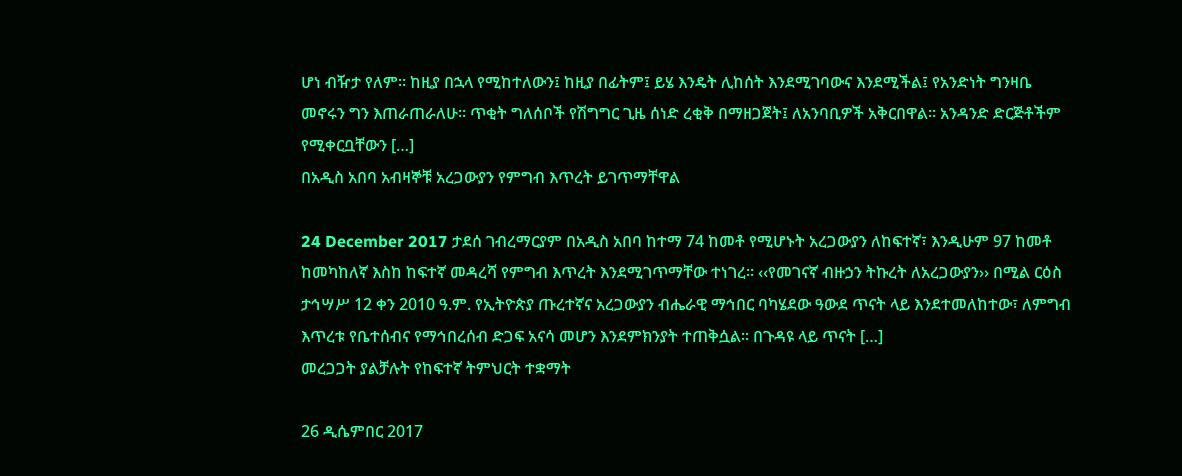ሆነ ብዥታ የለም። ከዚያ በኋላ የሚከተለውን፤ ከዚያ በፊትም፤ ይሄ እንዴት ሊከሰት እንደሚገባውና እንደሚችል፤ የአንድነት ግንዛቤ መኖሩን ግን እጠራጠራለሁ። ጥቂት ግለሰቦች የሽግግር ጊዜ ሰነድ ረቂቅ በማዘጋጀት፤ ለአንባቢዎች አቅርበዋል። አንዳንድ ድርጅቶችም የሚቀርቧቸውን […]
በአዲስ አበባ አብዛኞቹ አረጋውያን የምግብ እጥረት ይገጥማቸዋል

24 December 2017 ታደሰ ገብረማርያም በአዲስ አበባ ከተማ 74 ከመቶ የሚሆኑት አረጋውያን ለከፍተኛ፣ እንዲሁም 97 ከመቶ ከመካከለኛ እስከ ከፍተኛ መዳረሻ የምግብ እጥረት እንደሚገጥማቸው ተነገረ፡፡ ‹‹የመገናኛ ብዙኃን ትኩረት ለአረጋውያን›› በሚል ርዕስ ታኅሣሥ 12 ቀን 2010 ዓ.ም. የኢትዮጵያ ጡረተኛና አረጋውያን ብሔራዊ ማኅበር ባካሄደው ዓውደ ጥናት ላይ እንደተመለከተው፣ ለምግብ እጥረቱ የቤተሰብና የማኅበረሰብ ድጋፍ አናሳ መሆን እንደምክንያት ተጠቅሷል፡፡ በጉዳዩ ላይ ጥናት […]
መረጋጋት ያልቻሉት የከፍተኛ ትምህርት ተቋማት

26 ዲሴምበር 2017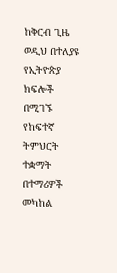ከቅርብ ጊዜ ወዲህ በተለያዩ የኢትዮጵያ ክፍሎች በሚገኙ የከፍተኛ ትምህርት ተቋማት በተማሪዎች መካከል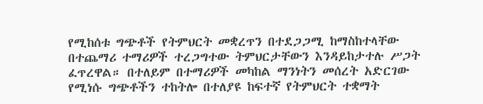የሚከሰቱ ግጭቶች የትምህርት መቋረጥን በተደጋጋሚ ከማስከተላቸው በተጨማሪ ተማሪዎች ተረጋግተው ትምህርታቸውን እንዳይከታተሉ ሥጋት ፈጥረዋል። በተለይም በተማሪዎች መካከል ማንነትን መሰረት አድርገው የሚነሱ ግጭቶችን ተከትሎ በተለያዩ ከፍተኛ የትምህርት ተቋማት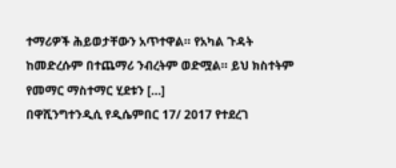ተማሪዎች ሕይወታቸውን አጥተዋል። የአካል ጉዳት ከመድረሱም በተጨማሪ ንብረትም ወድሟል። ይህ ክስተትም የመማር ማስተማር ሂደቱን […]
በዋሺንግተንዲሲ የዲሴምበር 17/ 2017 የተደረገ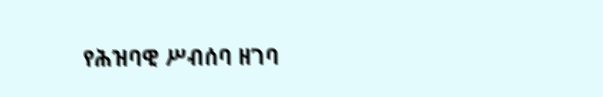የሕዝባዊ ሥብሰባ ዘገባ